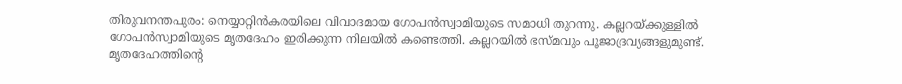തിരുവനന്തപുരം: നെയ്യാറ്റിൻകരയിലെ വിവാദമായ ഗോപൻസ്വാമിയുടെ സമാധി തുറന്നു. കല്ലറയ്ക്കുള്ളിൽ ഗോപൻസ്വാമിയുടെ മൃതദേഹം ഇരിക്കുന്ന നിലയിൽ കണ്ടെത്തി. കല്ലറയിൽ ഭസ്മവും പൂജാദ്രവ്യങ്ങളുമുണ്ട്. മൃതദേഹത്തിൻ്റെ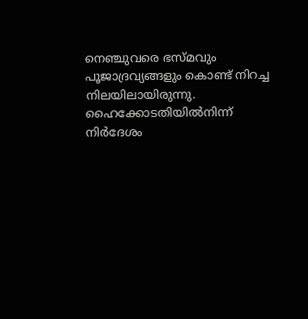നെഞ്ചുവരെ ഭസ്മവും പൂജാദ്രവ്യങ്ങളും കൊണ്ട് നിറച്ച നിലയിലായിരുന്നു. ഹൈക്കോടതിയിൽനിന്ന് നിർദേശം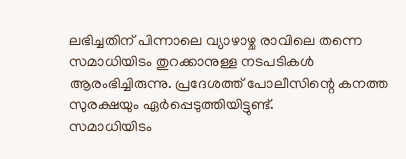ലഭിച്ചതിന് പിന്നാലെ വ്യാഴാഴ്ച രാവിലെ തന്നെ സമാധിയിടം തുറക്കാനുള്ള നടപടികൾ ആരംഭിച്ചിരുന്നു. പ്രദേശത്ത് പോലീസിന്റെ കനത്ത സുരക്ഷയും ഏർപ്പെടുത്തിയിട്ടുണ്ട്.
സമാധിയിടം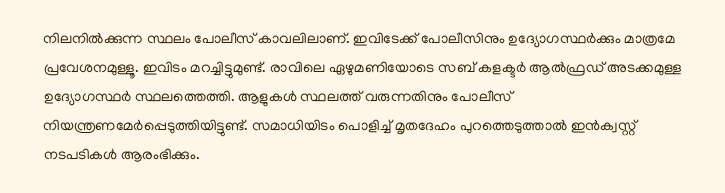നിലനിൽക്കുന്ന സ്ഥലം പോലീസ് കാവലിലാണ്. ഇവിടേക്ക് പോലീസിനും ഉദ്യോഗസ്ഥർക്കും മാത്രമേ പ്രവേശനമുള്ളൂ. ഇവിടം മറച്ചിട്ടുമുണ്ട്. രാവിലെ ഏഴുമണിയോടെ സബ് കളക്ടർ ആൽഫ്രഡ് അടക്കമുള്ള ഉദ്യോഗസ്ഥർ സ്ഥലത്തെത്തി. ആളുകൾ സ്ഥലത്ത് വരുന്നതിനും പോലീസ് നിയന്ത്രണമേർപ്പെടുത്തിയിട്ടുണ്ട്. സമാധിയിടം പൊളിച്ച് മൃതദേഹം പുറത്തെടുത്താൽ ഇൻക്വസ്റ്റ് നടപടികൾ ആരംഭിക്കും.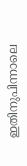ഇതിനുപിന്നാലെ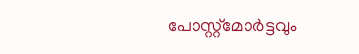പോസ്റ്റ്മോർട്ടവും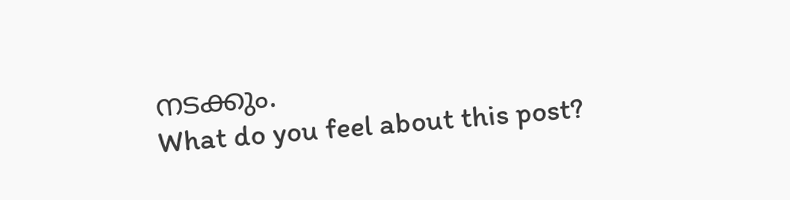നടക്കും.
What do you feel about this post?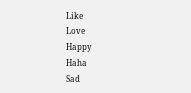Like
Love
Happy
Haha
Sad